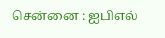சென்னை : ஐபிஎல்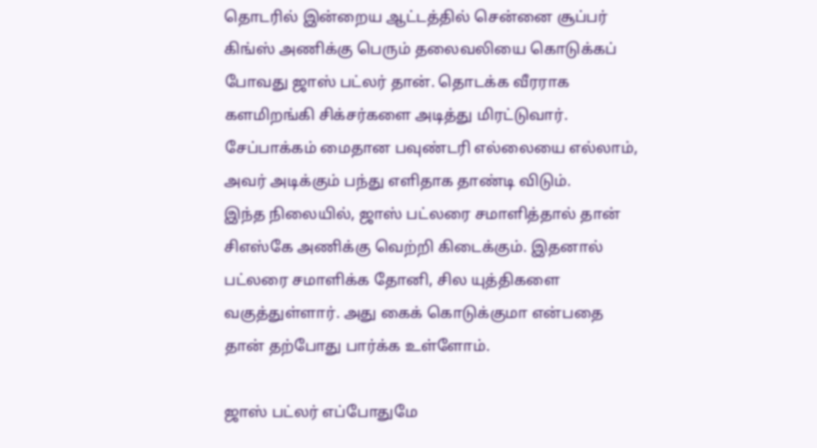தொடரில் இன்றைய ஆட்டத்தில் சென்னை சூப்பர் கிங்ஸ் அணிக்கு பெரும் தலைவலியை கொடுக்கப் போவது ஜாஸ் பட்லர் தான். தொடக்க வீரராக களமிறங்கி சிக்சர்களை அடித்து மிரட்டுவார். சேப்பாக்கம் மைதான பவுண்டரி எல்லையை எல்லாம், அவர் அடிக்கும் பந்து எளிதாக தாண்டி விடும்.
இந்த நிலையில், ஜாஸ் பட்லரை சமாளித்தால் தான் சிஎஸ்கே அணிக்கு வெற்றி கிடைக்கும். இதனால் பட்லரை சமாளிக்க தோனி, சில யுத்திகளை வகுத்துள்ளார். அது கைக் கொடுக்குமா என்பதை தான் தற்போது பார்க்க உள்ளோம்.

ஜாஸ் பட்லர் எப்போதுமே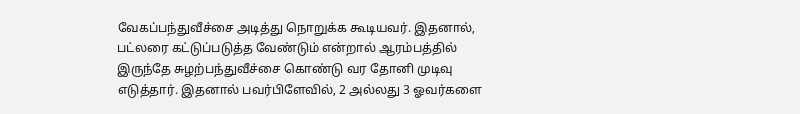வேகப்பந்துவீச்சை அடித்து நொறுக்க கூடியவர். இதனால், பட்லரை கட்டுப்படுத்த வேண்டும் என்றால் ஆரம்பத்தில் இருந்தே சுழற்பந்துவீச்சை கொண்டு வர தோனி முடிவு எடுத்தார். இதனால் பவர்பிளேவில், 2 அல்லது 3 ஓவர்களை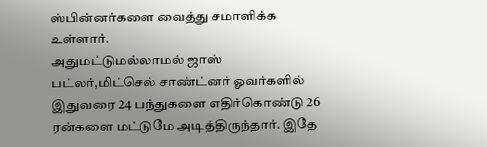ஸ்பின்னர்களை வைத்து சமாளிக்க உள்ளார்.
அதுமட்டுமல்லாமல் ஜாஸ் பட்லர்,மிட்செல் சாண்ட்னர் ஓவர்களில் இதுவரை 24 பந்துகளை எதிர்கொண்டு 26 ரன்களை மட்டுமே அடித்திருந்தார். இதே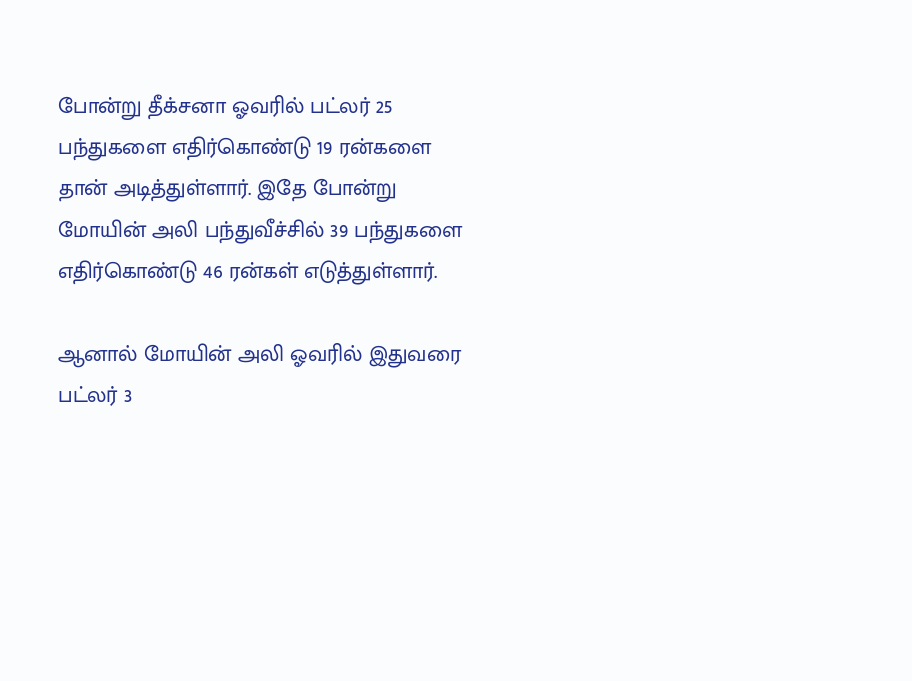போன்று தீக்சனா ஓவரில் பட்லர் 25 பந்துகளை எதிர்கொண்டு 19 ரன்களை தான் அடித்துள்ளார். இதே போன்று மோயின் அலி பந்துவீச்சில் 39 பந்துகளை எதிர்கொண்டு 46 ரன்கள் எடுத்துள்ளார்.

ஆனால் மோயின் அலி ஓவரில் இதுவரை பட்லர் 3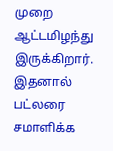முறை ஆட்டமிழந்து இருக்கிறார். இதனால் பட்லரை சமாளிக்க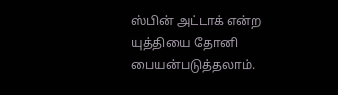ஸ்பின் அட்டாக் என்ற யுத்தியை தோனி பையன்படுத்தலாம்.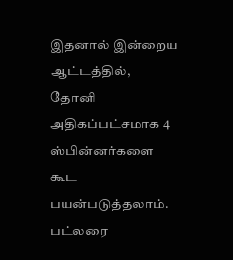இதனால் இன்றைய ஆட்டத்தில், தோனி அதிகப்பட்சமாக 4 ஸ்பின்னர்களை கூட பயன்படுத்தலாம். பட்லரை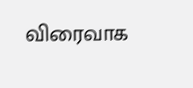விரைவாக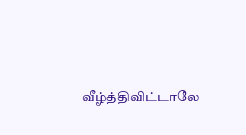வீழ்த்திவிட்டாலே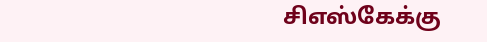சிஎஸ்கேக்கு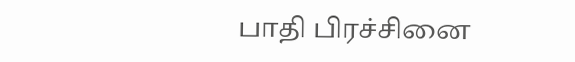பாதி பிரச்சினை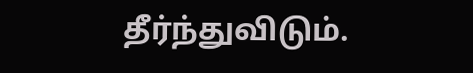தீர்ந்துவிடும்.